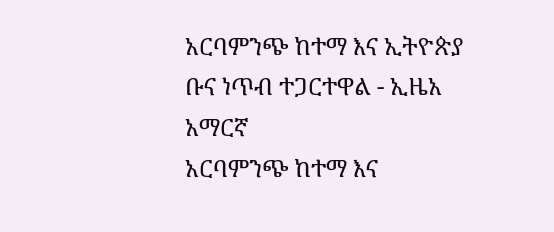አርባምንጭ ከተማ እና ኢትዮጵያ ቡና ነጥብ ተጋርተዋል - ኢዜአ አማርኛ
አርባምንጭ ከተማ እና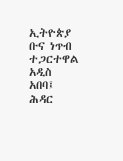ኢትዮጵያ ቡና ነጥብ ተጋርተዋል
አዲስ አበባ፤ ሕዳር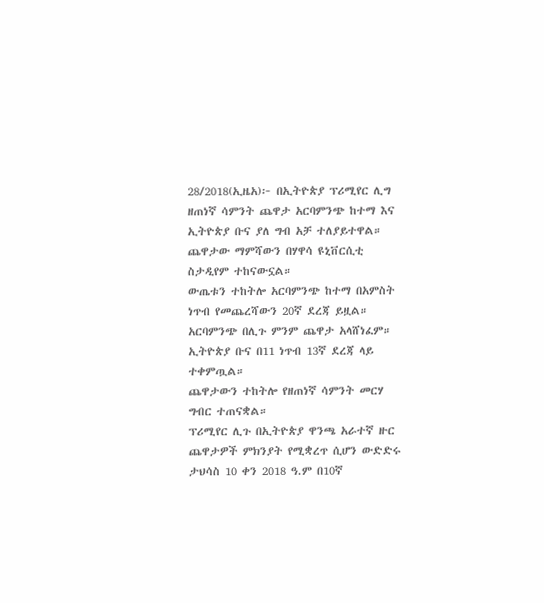28/2018(ኢዜአ)፦ በኢትዮጵያ ፕሪሚየር ሊግ ዘጠነኛ ሳምንት ጨዋታ አርባምንጭ ከተማ እና ኢትዮጵያ ቡና ያለ ግብ አቻ ተለያይተዋል።
ጨዋታው ማምሻውን በሃዋሳ ዩኒቨርሲቲ ስታዲየም ተከናውኗል።
ውጤቱን ተከትሎ አርባምንጭ ከተማ በአምስት ነጥብ የመጨረሻውን 20ኛ ደረጃ ይዟል።
አርባምንጭ በሊጉ ምንም ጨዋታ አላሸነፈም።
ኢትዮጵያ ቡና በ11 ነጥብ 13ኛ ደረጃ ላይ ተቀምጧል።
ጨዋታውን ተከትሎ የዘጠነኛ ሳምንት መርሃ ግብር ተጠናቋል።
ፕሪሚየር ሊጉ በኢትዮጵያ ዋንጫ አራተኛ ዙር ጨዋታዎች ምክንያት የሚቋረጥ ሲሆን ውድድሩ ታህሳስ 10 ቀን 2018 ዓ.ም በ10ኛ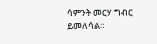ሳምንት መርሃ ግብር ይመለሳል።